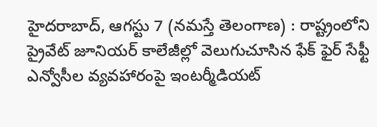హైదరాబాద్, ఆగస్టు 7 (నమస్తే తెలంగాణ) : రాష్ట్రంలోని ప్రైవేట్ జూనియర్ కాలేజీల్లో వెలుగుచూసిన ఫేక్ ఫైర్ సేఫ్టీ ఎన్వోసీల వ్యవహారంపై ఇంటర్మీడియట్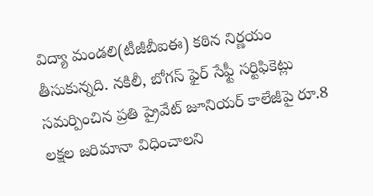విద్యా మండలి(టీజీబీఐఈ) కఠిన నిర్ణయం తీసుకున్నది. నకిలీ, బోగస్ ఫైర్ సేఫ్టీ సర్టిఫికెట్లు సమర్పించిన ప్రతి ప్రైవేట్ జూనియర్ కాలేజీపై రూ.8 లక్షల జరిమానా విధించాలని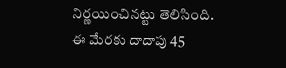నిర్ణయించినట్టు తెలిసింది. ఈ మేరకు దాదాపు 45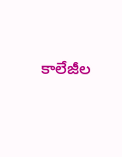కాలేజీల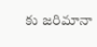కు జరిమానా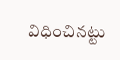విధించినట్టు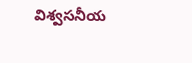విశ్వసనీయ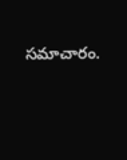సమాచారం.